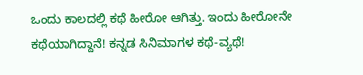ಒಂದು ಕಾಲದಲ್ಲಿ ಕಥೆ ಹೀರೋ ಆಗಿತ್ತು. ಇಂದು ಹೀರೋನೇ ಕಥೆಯಾಗಿದ್ದಾನೆ! ಕನ್ನಡ ಸಿನಿಮಾಗಳ ಕಥೆ-ವ್ಯಥೆ!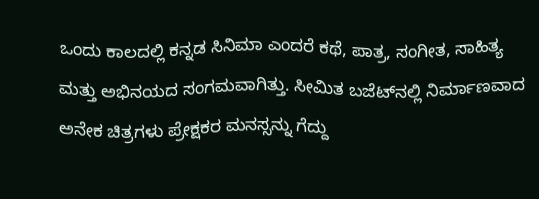ಒಂದು ಕಾಲದಲ್ಲಿ ಕನ್ನಡ ಸಿನಿಮಾ ಎಂದರೆ ಕಥೆ, ಪಾತ್ರ, ಸಂಗೀತ, ಸಾಹಿತ್ಯ ಮತ್ತು ಅಭಿನಯದ ಸಂಗಮವಾಗಿತ್ತು. ಸೀಮಿತ ಬಜೆಟ್‌ನಲ್ಲಿ ನಿರ್ಮಾಣವಾದ ಅನೇಕ ಚಿತ್ರಗಳು ಪ್ರೇಕ್ಷಕರ ಮನಸ್ಸನ್ನು ಗೆದ್ದು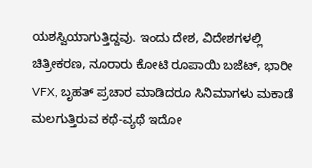ಯಶಸ್ವಿಯಾಗುತ್ತಿದ್ದವು. ಇಂದು ದೇಶ, ವಿದೇಶಗಳಲ್ಲಿ ಚಿತ್ರೀಕರಣ, ನೂರಾರು ಕೋಟಿ ರೂಪಾಯಿ ಬಜೆಟ್, ಭಾರೀ VFX, ಬೃಹತ್ ಪ್ರಚಾರ ಮಾಡಿದರೂ ಸಿನಿಮಾಗಳು ಮಕಾಡೆ ಮಲಗುತ್ತಿರುವ ಕಥೆ-ವ್ಯಥೆ ಇದೋ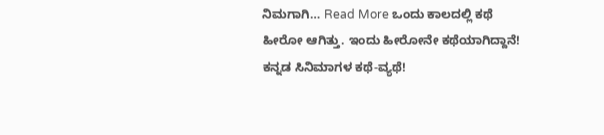ನಿಮಗಾಗಿ… Read More ಒಂದು ಕಾಲದಲ್ಲಿ ಕಥೆ ಹೀರೋ ಆಗಿತ್ತು. ಇಂದು ಹೀರೋನೇ ಕಥೆಯಾಗಿದ್ದಾನೆ! ಕನ್ನಡ ಸಿನಿಮಾಗಳ ಕಥೆ-ವ್ಯಥೆ!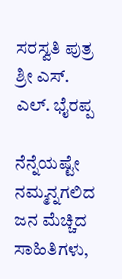ಸರಸ್ವತಿ ಪುತ್ರ ಶ್ರೀ ಎಸ್. ಎಲ್. ಭೈರಪ್ಪ

ನೆನ್ನೆಯಷ್ಟೇ ನಮ್ಮನ್ನಗಲಿದ ಜನ ಮೆಚ್ಚಿದ ಸಾಹಿತಿಗಳು,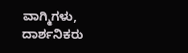ವಾಗ್ಮಿಗಳು, ದಾರ್ಶನಿಕರು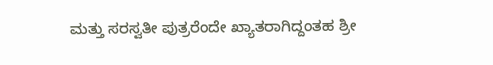ಮತ್ತು ಸರಸ್ವತೀ ಪುತ್ರರೆಂದೇ ಖ್ಯಾತರಾಗಿದ್ದಂತಹ ಶ್ರೀ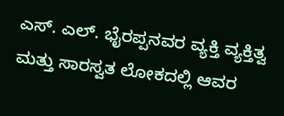ಎಸ್. ಎಲ್. ಭೈರಪ್ಪನವರ ವ್ಯಕ್ತಿ ವ್ಯಕ್ತಿತ್ವ ಮತ್ತು ಸಾರಸ್ವತ ಲೋಕದಲ್ಲಿ ಆವರ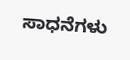ಸಾಧನೆಗಳು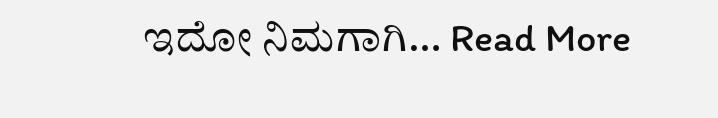ಇದೋ ನಿಮಗಾಗಿ… Read More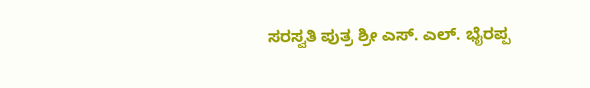ಸರಸ್ವತಿ ಪುತ್ರ ಶ್ರೀ ಎಸ್. ಎಲ್. ಭೈರಪ್ಪ